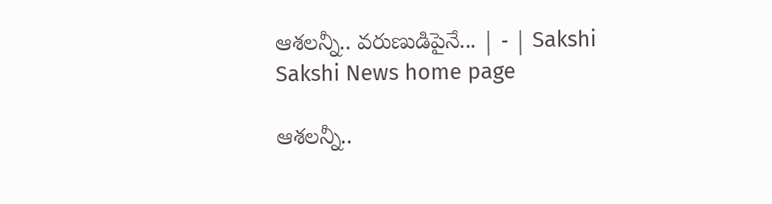ఆశలన్నీ.. వరుణుడిపైనే... | - | Sakshi
Sakshi News home page

ఆశలన్నీ..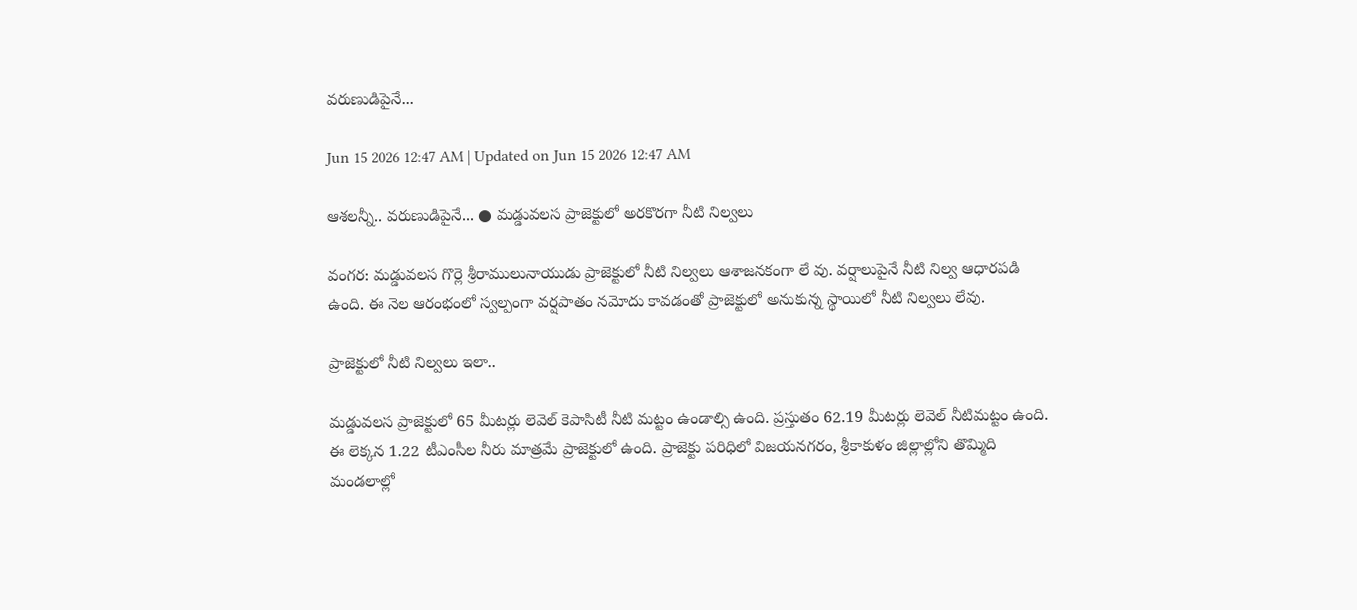వరుణుడిపైనే...

Jun 15 2026 12:47 AM | Updated on Jun 15 2026 12:47 AM

ఆశలన్నీ.. వరుణుడిపైనే... ● మడ్డువలస ప్రాజెక్టులో అరకొరగా నీటి నిల్వలు

వంగర: మడ్డువలస గొర్లె శ్రీరాములునాయుడు ప్రాజెక్టులో నీటి నిల్వలు ఆశాజనకంగా లే వు. వర్షాలుపైనే నీటి నిల్వ ఆధారపడి ఉంది. ఈ నెల ఆరంభంలో స్వల్పంగా వర్షపాతం నమోదు కావడంతో ప్రాజెక్టులో అనుకున్న స్థాయిలో నీటి నిల్వలు లేవు.

ప్రాజెక్టులో నీటి నిల్వలు ఇలా..

మడ్డువలస ప్రాజెక్టులో 65 మీటర్లు లెవెల్‌ కెపాసిటీ నీటి మట్టం ఉండాల్సి ఉంది. ప్రస్తుతం 62.19 మీటర్లు లెవెల్‌ నీటిమట్టం ఉంది. ఈ లెక్కన 1.22 టీఎంసీల నీరు మాత్రమే ప్రాజెక్టులో ఉంది. ప్రాజెక్టు పరిధిలో విజయనగరం, శ్రీకాకుళం జిల్లాల్లోని తొమ్మిది మండలాల్లో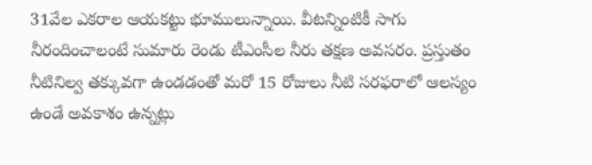31వేల ఎకరాల ఆయకట్టు భూములున్నాయి. వీటన్నింటికీ సాగు నీరందించాలంటే సుమారు రెండు టీఎంసీల నీరు తక్షణ అవసరం. ప్రస్తుతం నీటినిల్వ తక్కువగా ఉండడంతో మరో 15 రోజులు నీటి సరఫరాలో ఆలస్యం ఉండే అవకాశం ఉన్నట్లు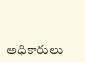అధికారులు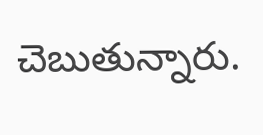చెబుతున్నారు.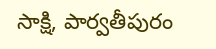సాక్షి, పార్వతీపురం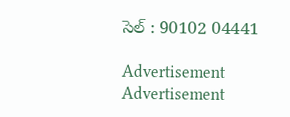సెల్‌ : 90102 04441

Advertisement
Advertisement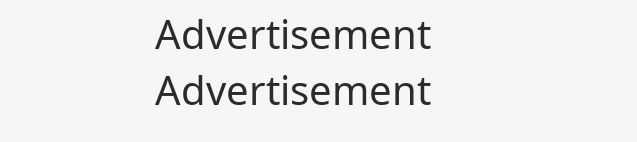Advertisement
Advertisement